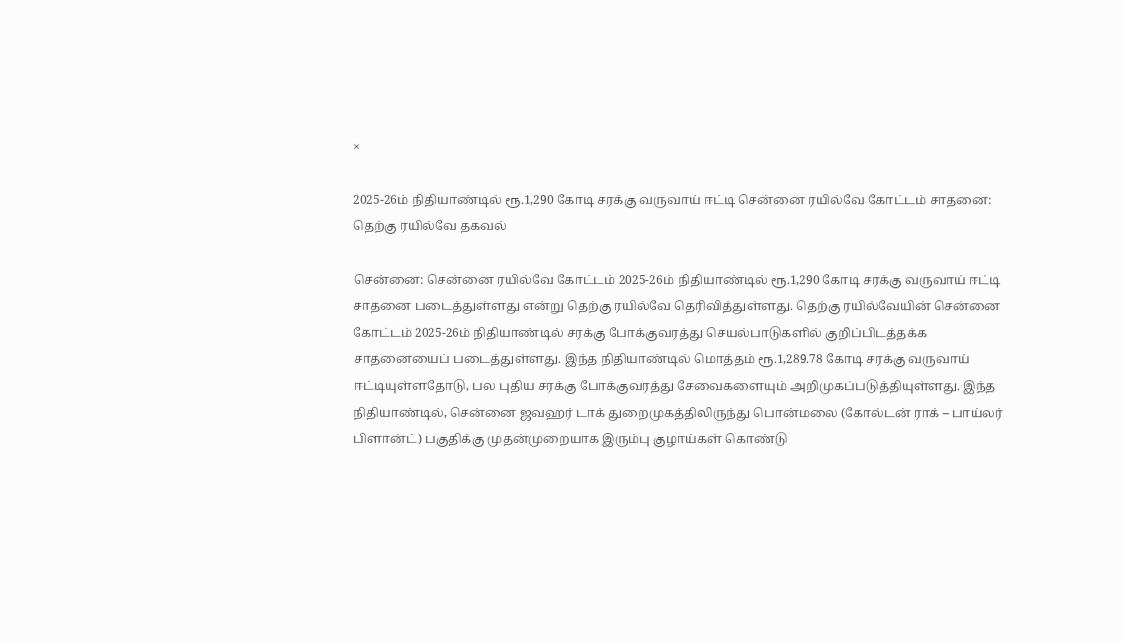×

2025-26ம் நிதியாண்டில் ரூ.1,290 கோடி சரக்கு வருவாய் ஈட்டி சென்னை ரயில்வே கோட்டம் சாதனை: தெற்கு ரயில்வே தகவல்

சென்னை: சென்னை ரயில்வே கோட்டம் 2025-26ம் நிதியாண்டில் ரூ.1,290 கோடி சரக்கு வருவாய் ஈட்டி சாதனை படைத்துள்ளது என்று தெற்கு ரயில்வே தெரிவித்துள்ளது. தெற்கு ரயில்வேயின் சென்னை கோட்டம் 2025-26ம் நிதியாண்டில் சரக்கு போக்குவரத்து செயல்பாடுகளில் குறிப்பிடத்தக்க சாதனையைப் படைத்துள்ளது. இந்த நிதியாண்டில் மொத்தம் ரூ.1,289.78 கோடி சரக்கு வருவாய் ஈட்டியுள்ளதோடு, பல புதிய சரக்கு போக்குவரத்து சேவைகளையும் அறிமுகப்படுத்தியுள்ளது. இந்த நிதியாண்டில், சென்னை ஜவஹர் டாக் துறைமுகத்திலிருந்து பொன்மலை (கோல்டன் ராக் – பாய்லர் பிளான்ட்) பகுதிக்கு முதன்முறையாக இரும்பு குழாய்கள் கொண்டு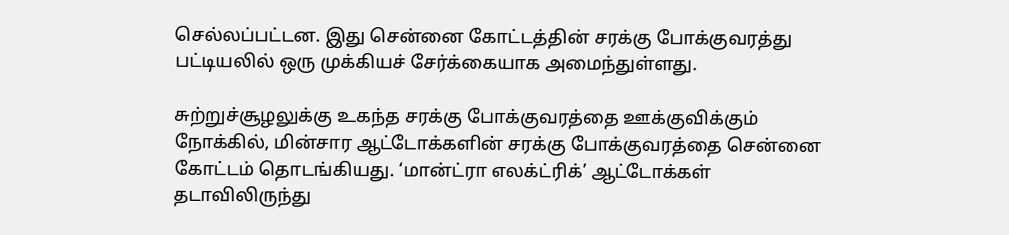செல்லப்பட்டன. இது சென்னை கோட்டத்தின் சரக்கு போக்குவரத்து பட்டியலில் ஒரு முக்கியச் சேர்க்கையாக அமைந்துள்ளது.

சுற்றுச்சூழலுக்கு உகந்த சரக்கு போக்குவரத்தை ஊக்குவிக்கும் நோக்கில், மின்சார ஆட்டோக்களின் சரக்கு போக்குவரத்தை சென்னை கோட்டம் தொடங்கியது. ‘மான்ட்ரா எலக்ட்ரிக்’ ஆட்டோக்கள் தடாவிலிருந்து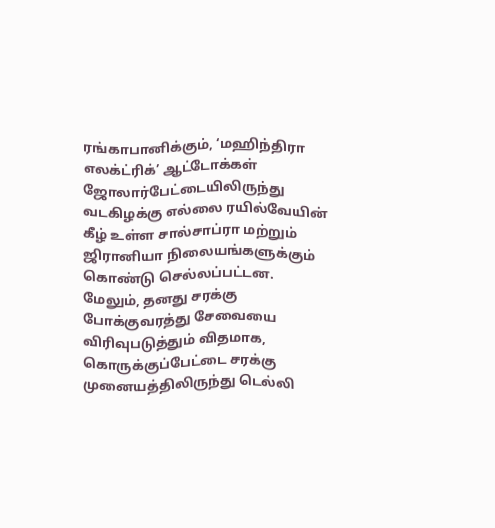ரங்காபானிக்கும், ‘மஹிந்திரா எலக்ட்ரிக்’ ஆட்டோக்கள் ஜோலார்பேட்டையிலிருந்து வடகிழக்கு எல்லை ரயில்வேயின் கீழ் உள்ள சால்சாப்ரா மற்றும் ஜிரானியா நிலையங்களுக்கும் கொண்டு செல்லப்பட்டன. மேலும், தனது சரக்கு போக்குவரத்து சேவையை விரிவுபடுத்தும் விதமாக, கொருக்குப்பேட்டை சரக்கு முனையத்திலிருந்து டெல்லி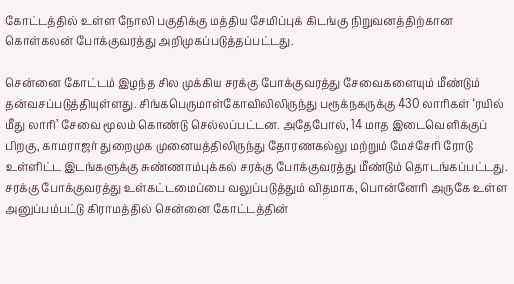கோட்டத்தில் உள்ள நோலி பகுதிக்கு மத்திய சேமிப்புக் கிடங்கு நிறுவனத்திற்கான கொள்கலன் போக்குவரத்து அறிமுகப்படுத்தப்பட்டது.

சென்னை கோட்டம் இழந்த சில முக்கிய சரக்கு போக்குவரத்து சேவைகளையும் மீண்டும் தன்வசப்படுத்தியுள்ளது. சிங்கபெருமாள்கோவிலிலிருந்து பரூக்நகருக்கு 430 லாரிகள் ‘ரயில் மீது லாரி’ சேவை மூலம் கொண்டு செல்லப்பட்டன. அதேபோல், 14 மாத இடைவெளிக்குப் பிறகு, காமராஜர் துறைமுக முனையத்திலிருந்து தோரணகல்லு மற்றும் மேச்சேரி ரோடு உள்ளிட்ட இடங்களுக்கு சுண்ணாம்புக்கல் சரக்கு போக்குவரத்து மீண்டும் தொடங்கப்பட்டது. சரக்கு போக்குவரத்து உள்கட்டமைப்பை வலுப்படுத்தும் விதமாக, பொன்னேரி அருகே உள்ள அனுப்பம்பட்டு கிராமத்தில் சென்னை கோட்டத்தின்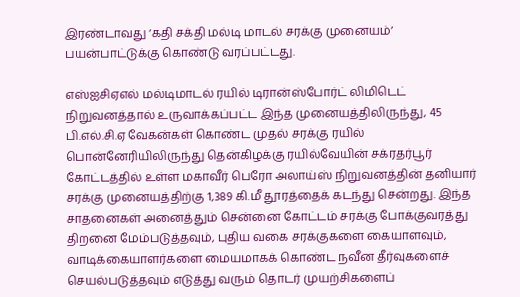இரண்டாவது ‘கதி சக்தி மல்டி மாடல் சரக்கு முனையம்’ பயன்பாட்டுக்கு கொண்டு வரப்பட்டது.

எஸ்ஐசிஏஎல் மல்டிமாடல் ரயில் டிரான்ஸ்போர்ட் லிமிடெட் நிறுவனத்தால் உருவாக்கப்பட்ட இந்த முனையத்திலிருந்து, 45 பி.எல்.சி.ஏ வேகன்கள் கொண்ட முதல் சரக்கு ரயில் பொன்னேரியிலிருந்து தென்கிழக்கு ரயில்வேயின் சக்ரதர்பூர் கோட்டத்தில் உள்ள மகாவீர் பெரோ அலாய்ஸ் நிறுவனத்தின் தனியார் சரக்கு முனையத்திற்கு 1,389 கி.மீ தூரத்தைக் கடந்து சென்றது. இந்த சாதனைகள் அனைத்தும் சென்னை கோட்டம் சரக்கு போக்குவரத்து திறனை மேம்படுத்தவும், புதிய வகை சரக்குகளை கையாளவும், வாடிக்கையாளர்களை மையமாகக் கொண்ட நவீன தீர்வுகளைச் செயல்படுத்தவும் எடுத்து வரும் தொடர் முயற்சிகளைப்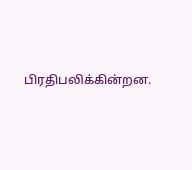பிரதிபலிக்கின்றன.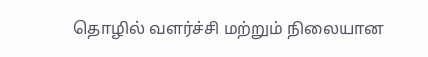தொழில் வளர்ச்சி மற்றும் நிலையான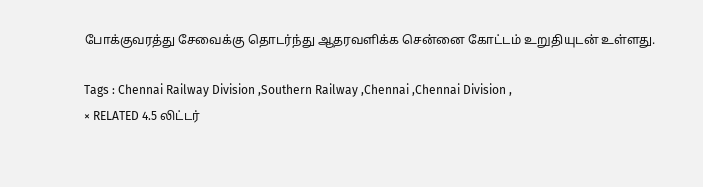போக்குவரத்து சேவைக்கு தொடர்ந்து ஆதரவளிக்க சென்னை கோட்டம் உறுதியுடன் உள்ளது.

Tags : Chennai Railway Division ,Southern Railway ,Chennai ,Chennai Division ,
× RELATED 4.5 லிட்டர்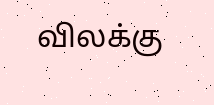விலக்கு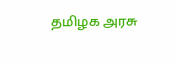தமிழக அரசு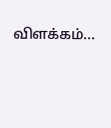விளக்கம்...